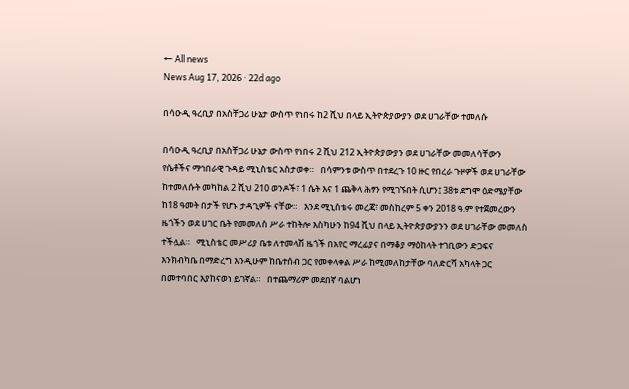← All news
News Aug 17, 2026 · 22d ago

በሳዑዲ ዓረቢያ በአስቸጋሪ ሁኔታ ውስጥ የነበሩ ከ2 ሺህ በላይ ኢትዮጵያውያን ወደ ሀገራቸው ተመለሱ

በሳዑዲ ዓረቢያ በአስቸጋሪ ሁኔታ ውስጥ የነበሩ 2 ሺህ 212 ኢትዮጵያውያን ወደ ሀገራቸው መመለሳቸውን የሴቶችና ማኅበራዊ ጉዳይ ሚኒስቴር አስታወቀ።   በሳምንቱ ውስጥ በተደረጉ 10 ዙር የበረራ ጉዞዎች ወደ ሀገራቸው ከተመለሱት መካከል 2 ሺህ 210 ወንዶች፣ 1 ሴት እና 1 ጨቅላ ሕፃን የሚገኙበት ሲሆን፤ 38ቱ ደግሞ ዕድሜያቸው ከ18 ዓመት በታች የሆኑ ታዳጊዎች ናቸው።   እንደ ሚኒስቴሩ መረጃ፣ መስከረም 5 ቀን 2018 ዓ.ም የተጀመረውን ዜጎችን ወደ ሀገር ቤት የመመለስ ሥራ ተከትሎ እስካሁን ከ94 ሺህ በላይ ኢትዮጵያውያንን ወደ ሀገራቸው መመለስ ተችሏል።   ሚኒስቴር መሥሪያ ቤቱ ለተመላሽ ዜጎች በአየር ማረፊያና በማቆያ ማዕከላት ተገቢውን ድጋፍና እንክብካቤ በማድረግ እንዲሁም ከቤተሰብ ጋር የመቀላቀል ሥራ ከሚመለከታቸው ባለድርሻ አካላት ጋር በመተባበር እያከናወነ ይገኛል።   በተጨማሪም መደበኛ ባልሆነ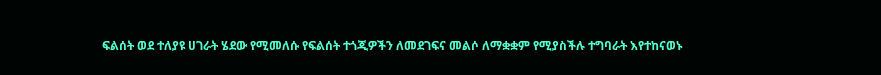ፍልሰት ወደ ተለያዩ ሀገራት ሄደው የሚመለሱ የፍልሰት ተጎጂዎችን ለመደገፍና መልሶ ለማቋቋም የሚያስችሉ ተግባራት እየተከናወኑ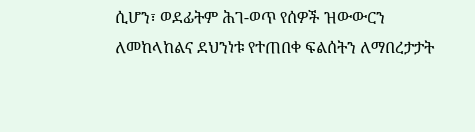ሲሆን፣ ወደፊትም ሕገ-ወጥ የሰዎች ዝውውርን ለመከላከልና ደህንነቱ የተጠበቀ ፍልሰትን ለማበረታታት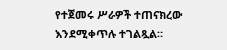የተጀመሩ ሥራዎች ተጠናክረው እንደሚቀጥሉ ተገልጿል።